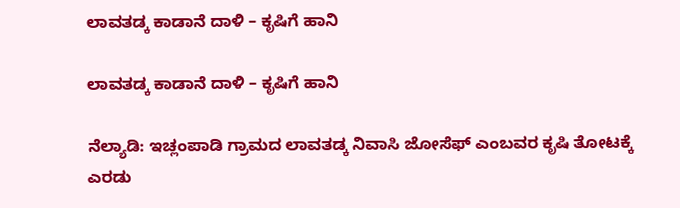ಲಾವತಡ್ಕ ಕಾಡಾನೆ ದಾಳಿ – ಕೃಷಿಗೆ ಹಾನಿ

ಲಾವತಡ್ಕ ಕಾಡಾನೆ ದಾಳಿ – ಕೃಷಿಗೆ ಹಾನಿ

ನೆಲ್ಯಾಡಿ: ಇಚ್ಲಂಪಾಡಿ ಗ್ರಾಮದ ಲಾವತಡ್ಕ ನಿವಾಸಿ ಜೋಸೆಫ್ ಎಂಬವರ ಕೃಷಿ ತೋಟಕ್ಕೆ ಎರಡು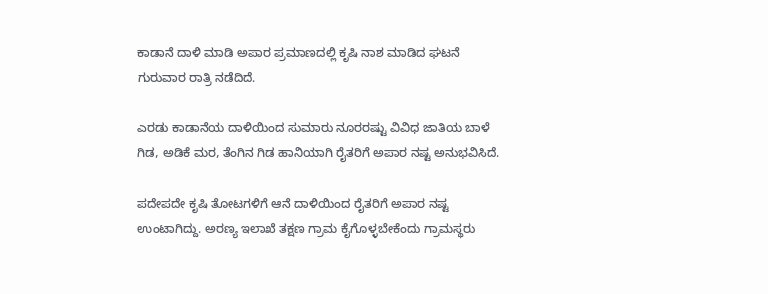ಕಾಡಾನೆ ದಾಳಿ ಮಾಡಿ ಅಪಾರ ಪ್ರಮಾಣದಲ್ಲಿ ಕೃಷಿ ನಾಶ ಮಾಡಿದ ಘಟನೆ ಗುರುವಾರ ರಾತ್ರಿ ನಡೆದಿದೆ.

ಎರಡು ಕಾಡಾನೆಯ ದಾಳಿಯಿಂದ ಸುಮಾರು ನೂರರಷ್ಟು ವಿವಿಧ ಜಾತಿಯ ಬಾಳೆ  ಗಿಡ, ಅಡಿಕೆ ಮರ, ತೆಂಗಿನ ಗಿಡ ಹಾನಿಯಾಗಿ ರೈತರಿಗೆ ಅಪಾರ ನಷ್ಟ ಅನುಭವಿಸಿದೆ.

ಪದೇಪದೇ ಕೃಷಿ ತೋಟಗಳಿಗೆ ಆನೆ ದಾಳಿಯಿಂದ ರೈತರಿಗೆ ಅಪಾರ ನಷ್ಟ ಉಂಟಾಗಿದ್ದು. ಅರಣ್ಯ ಇಲಾಖೆ ತಕ್ಷಣ ಗ್ರಾಮ ಕೈಗೊಳ್ಳಬೇಕೆಂದು ಗ್ರಾಮಸ್ಥರು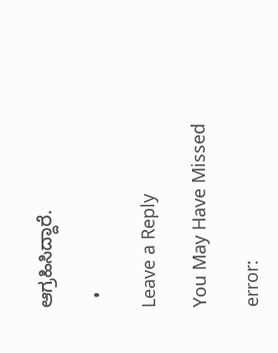ಆಗ್ರಹಿಸಿದ್ದಾರೆ.

  •

Leave a Reply

You May Have Missed

error: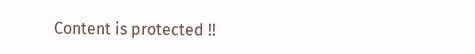Content is protected !!